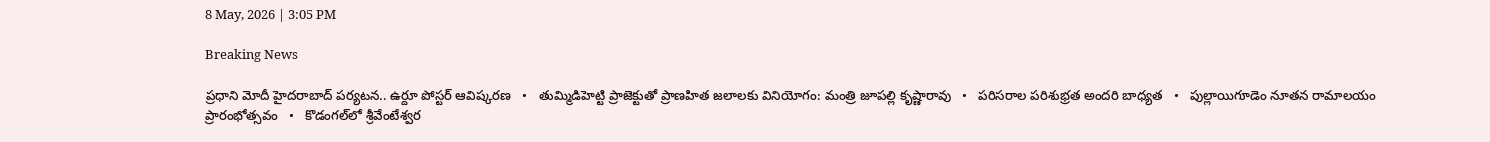8 May, 2026 | 3:05 PM

Breaking News

ప్రధాని మోదీ హైదరాబాద్‌ పర్యటన.. ఉర్దూ పోస్టర్‌ ఆవిష్కరణ   •   తుమ్మిడిహెట్టి ప్రాజెక్టుతో ప్రాణహిత జలాలకు వినియోగం: మంత్రి జూపల్లి కృష్ణారావు   •   పరిసరాల పరిశుభ్రత అందరి బాధ్యత   •   పుల్లాయిగూడెం నూతన రామాలయం ప్రారంభోత్సవం   •   కొడంగల్‌లో శ్రీవేంటేశ్వర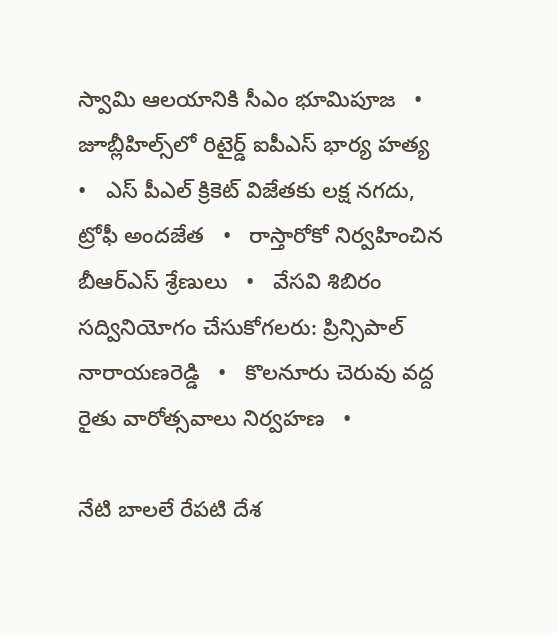స్వామి ఆలయానికి సీఎం భూమిపూజ   •   జూబ్లీహిల్స్‌లో రిటైర్డ్ ఐపీఎస్ భార్య హత్య   •   ఎస్ పీఎల్ క్రికెట్ విజేతకు లక్ష నగదు, ట్రోఫీ అందజేత   •   రాస్తారోకో నిర్వహించిన బీఆర్ఎస్ శ్రేణులు   •   వేసవి శిబిరం సద్వినియోగం చేసుకోగలరు: ప్రిన్సిపాల్ నారాయణరెడ్డి   •   కొలనూరు చెరువు వద్ద రైతు వారోత్సవాలు నిర్వహణ   •

నేటి బాలలే రేపటి దేశ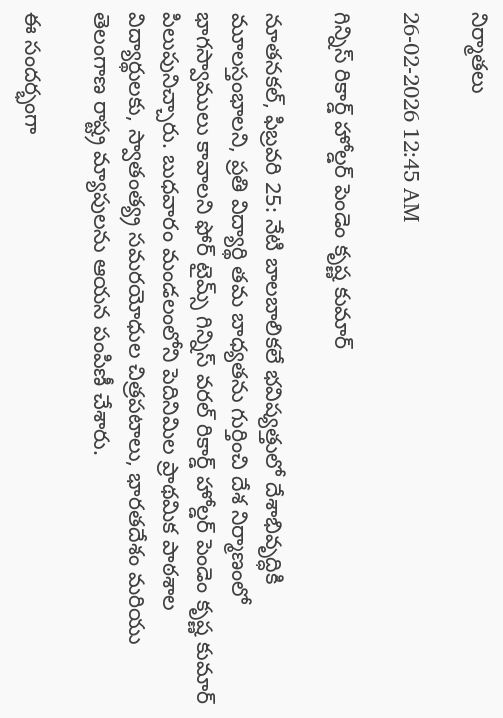నిర్మాతలు

26-02-2026 12:45 AM

గిన్నిస్ రికార్డ్ హోల్డర్ పెండెం కృష్ణ కుమార్

నూతనకల్, ఫిబ్రవరి 25: నేటి బాలబాలికలే భవిష్యత్తులో దేశాభివృద్ధికి మూలస్తంభాలని, ప్రతి విద్యార్థి తమ బాధ్యతను గుర్తించి దేశ నిర్మాణంలో భాగస్వాములు కావాలని ఫోర్ టైమ్స్ గిన్నిస్ వరల్ రికార్డ్ హోల్డర్ పెండెం కృష్ణ కుమార్ పిలుపునిచ్చారు. బుధవారం మండలంలోని పెదినిమిల ప్రాథమిక పాఠశాల విద్యార్థులకు, స్వాతంత్య్ర సమరయోధుల చిత్రపటాలు, భారతదేశం మరియు తెలంగాణ రాష్ట్ర మ్యాపులను ఆయన పంపిణీ చేశారు.

ఈ సందర్భంగా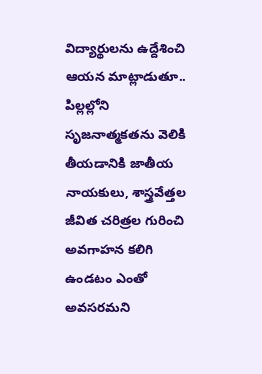విద్యార్థులను ఉద్దేశించి ఆయన మాట్లాడుతూ.. పిల్లల్లోని సృజనాత్మకతను వెలికి తీయడానికి జాతీయ నాయకులు, శాస్త్రవేత్తల జీవిత చరిత్రల గురించి అవగాహన కలిగి ఉండటం ఎంతో అవసరమని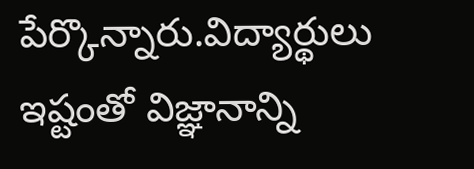పేర్కొన్నారు.విద్యార్థులు ఇష్టంతో విజ్ఞానాన్ని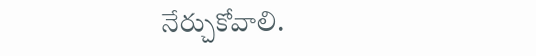నేర్చుకోవాలి.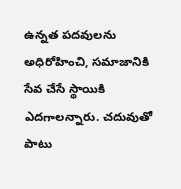ఉన్నత పదవులను అధిరోహించి, సమాజానికి సేవ చేసే స్థాయికి ఎదగాలన్నారు. చదువుతో పాటు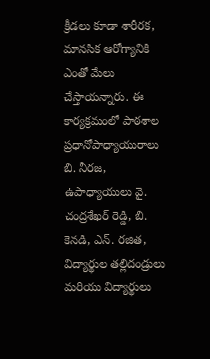క్రీడలు కూడా శారీరక, మానసిక ఆరోగ్యానికి ఎంతో మేలు చేస్తాయన్నారు. ఈ కార్యక్రమంలో పాఠశాల ప్రధానోపాధ్యాయురాలు బి. నీరజ, ఉపాధ్యాయులు వై. చంద్రశేఖర్ రెడ్డి, బి. కెనడి, ఎన్. రజిత, విద్యార్థుల తల్లిదండ్రులు మరియు విద్యార్థులు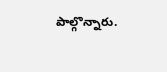పాల్గొన్నారు.